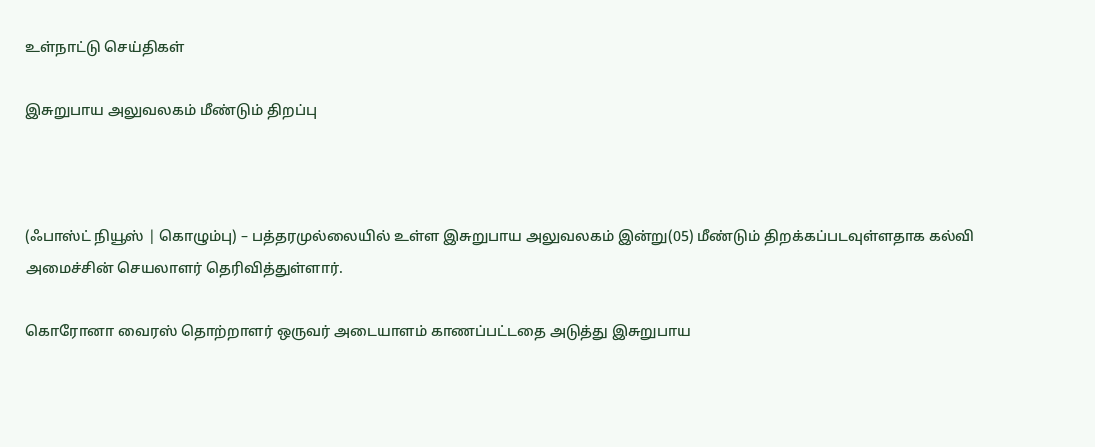உள்நாட்டு செய்திகள்

இசுறுபாய அலுவலகம் மீண்டும் திறப்பு



(ஃபாஸ்ட் நியூஸ் | கொழும்பு) – பத்தரமுல்லையில் உள்ள இசுறுபாய அலுவலகம் இன்று(05) மீண்டும் திறக்கப்படவுள்ளதாக கல்வி அமைச்சின் செயலாளர் தெரிவித்துள்ளார்.

கொரோனா வைரஸ் தொற்றாளர் ஒருவர் அடையாளம் காணப்பட்டதை அடுத்து இசுறுபாய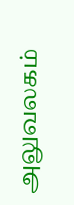அலுவலகம்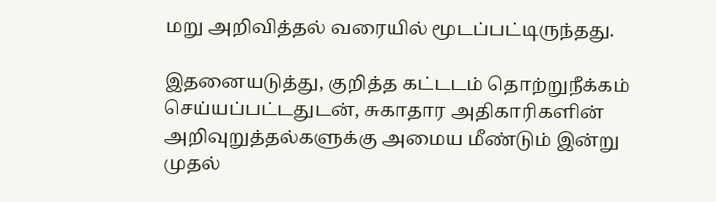மறு அறிவித்தல் வரையில் மூடப்பட்டிருந்தது.

இதனையடுத்து, குறித்த கட்டடம் தொற்றுநீக்கம் செய்யப்பட்டதுடன், சுகாதார அதிகாரிகளின் அறிவுறுத்தல்களுக்கு அமைய மீண்டும் இன்று முதல்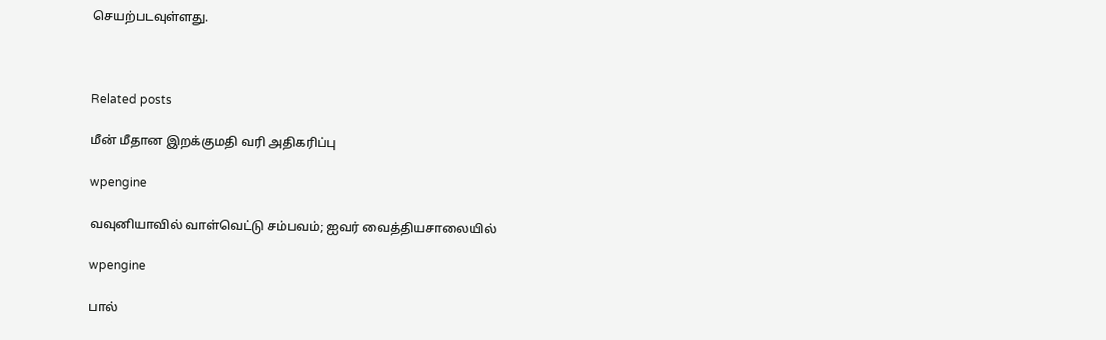செயற்படவுள்ளது.



Related posts

மீன் மீதான இறக்குமதி வரி அதிகரிப்பு

wpengine

வவுனியாவில் வாள்வெட்டு சம்பவம்; ஐவர் வைத்தியசாலையில்

wpengine

பால்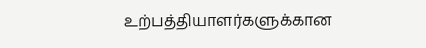உற்பத்தியாளர்களுக்கான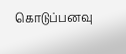கொடுப்பனவு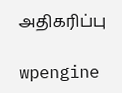அதிகரிப்பு

wpengine